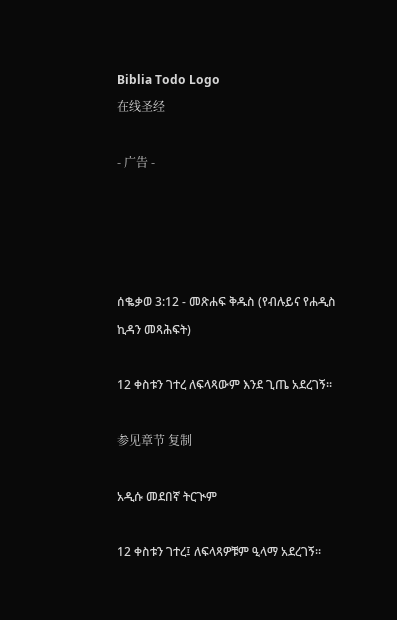Biblia Todo Logo
在线圣经

- 广告 -




ሰቈቃወ 3:12 - መጽሐፍ ቅዱስ (የብሉይና የሐዲስ ኪዳን መጻሕፍት)

12 ቀስቱን ገተረ ለፍላጻውም እንደ ጊጤ አደረገኝ።

参见章节 复制

አዲሱ መደበኛ ትርጒም

12 ቀስቱን ገተረ፤ ለፍላጻዎቹም ዒላማ አደረገኝ።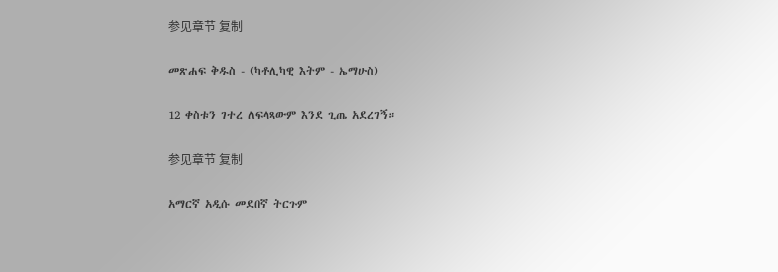参见章节 复制

መጽሐፍ ቅዱስ - (ካቶሊካዊ እትም - ኤማሁስ)

12 ቀስቱን ገተረ ለፍላጻውም እንደ ጊጤ አደረገኝ።

参见章节 复制

አማርኛ አዲሱ መደበኛ ትርጉም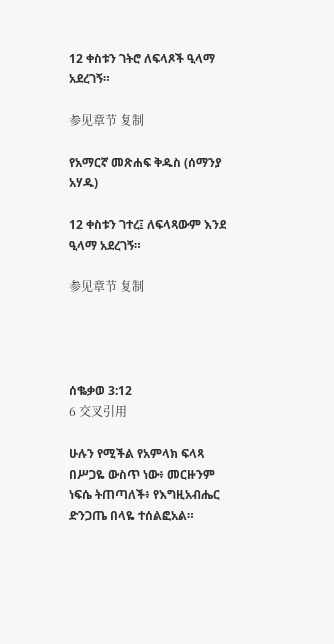12 ቀስቱን ገትሮ ለፍላጾች ዒላማ አደረገኝ።

参见章节 复制

የአማርኛ መጽሐፍ ቅዱስ (ሰማንያ አሃዱ)

12 ቀስቱን ገተረ፤ ለፍላጻውም እንደ ዒላማ አደረገኝ።

参见章节 复制




ሰቈቃወ 3:12
6 交叉引用

ሁሉን የሚችል የአምላክ ፍላጻ በሥጋዬ ውስጥ ነው፥ መርዙንም ነፍሴ ትጠጣለች፥ የእግዚአብሔር ድንጋጤ በላዬ ተሰልፎአል።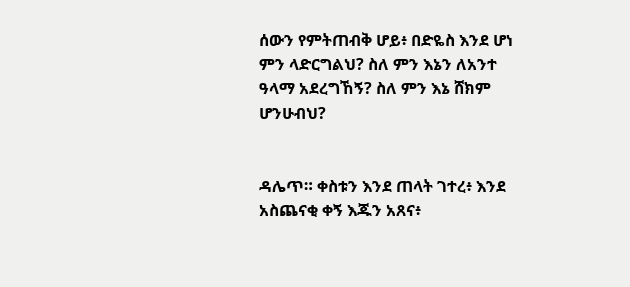ሰውን የምትጠብቅ ሆይ፥ በድዬስ እንደ ሆነ ምን ላድርግልህ? ስለ ምን እኔን ለአንተ ዓላማ አደረግኸኝ? ስለ ምን እኔ ሸክም ሆንሁብህ?


ዳሌጥ። ቀስቱን እንደ ጠላት ገተረ፥ እንደ አስጨናቂ ቀኝ እጁን አጸና፥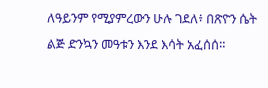ለዓይንም የሚያምረውን ሁሉ ገደለ፥ በጽዮን ሴት ልጅ ድንኳን መዓቱን እንደ እሳት አፈሰሰ።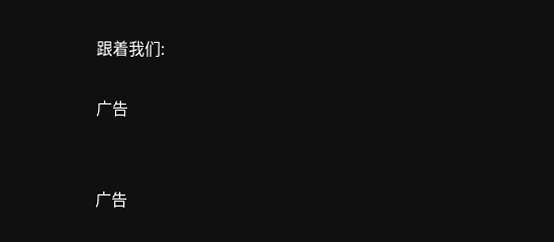跟着我们:

广告


广告